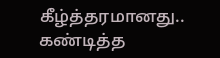கீழ்த்தரமானது.. கண்டித்த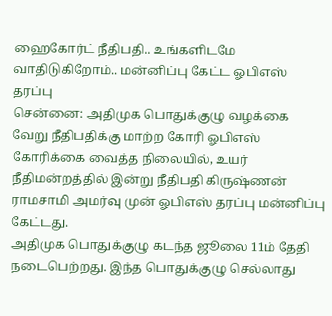ஹைகோர்ட் நீதிபதி.. உங்களிடமே வாதிடுகிறோம்.. மன்னிப்பு கேட்ட ஓபிஎஸ் தரப்பு
சென்னை: அதிமுக பொதுக்குழு வழக்கை வேறு நீதிபதிக்கு மாற்ற கோரி ஓபிஎஸ் கோரிக்கை வைத்த நிலையில், உயர் நீதிமன்றத்தில் இன்று நீதிபதி கிருஷ்ணன் ராமசாமி அமர்வு முன் ஓபிஎஸ் தரப்பு மன்னிப்பு கேட்டது.
அதிமுக பொதுக்குழு கடந்த ஜூலை 11ம் தேதி நடைபெற்றது. இந்த பொதுக்குழு செல்லாது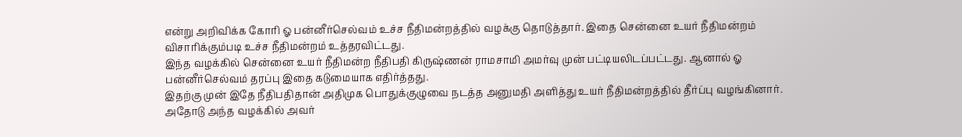என்று அறிவிக்க கோரி ஓ பன்னீர்செல்வம் உச்ச நீதிமன்றத்தில் வழக்கு தொடுத்தார். இதை சென்னை உயர் நீதிமன்றம் விசாரிக்கும்படி உச்ச நீதிமன்றம் உத்தரவிட்டது.
இந்த வழக்கில் சென்னை உயர் நீதிமன்ற நீதிபதி கிருஷ்ணன் ராமசாமி அமர்வு முன் பட்டியலிடப்பட்டது. ஆனால் ஓ பன்னீர்செல்வம் தரப்பு இதை கடுமையாக எதிர்த்தது.
இதற்கு முன் இதே நீதிபதிதான் அதிமுக பொதுக்குழுவை நடத்த அனுமதி அளித்து உயர் நீதிமன்றத்தில் தீர்ப்பு வழங்கினார். அதோடு அந்த வழக்கில் அவர்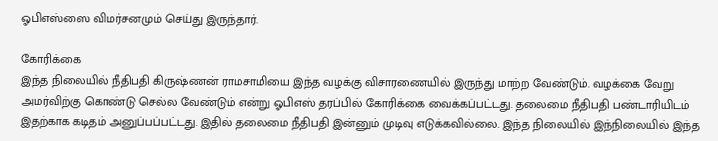ஓபிஎஸ்ஸை விமர்சனமும் செய்து இருந்தார்.

கோரிக்கை
இந்த நிலையில் நீதிபதி கிருஷ்ணன் ராமசாமியை இந்த வழக்கு விசாரணையில் இருந்து மாற்ற வேண்டும். வழக்கை வேறு அமர்விற்கு கொண்டு செல்ல வேண்டும் என்று ஓபிஎஸ் தரப்பில் கோரிக்கை வைக்கப்பட்டது. தலைமை நீதிபதி பண்டாரியிடம் இதற்காக கடிதம் அனுப்பப்பட்டது. இதில் தலைமை நீதிபதி இன்னும் முடிவு எடுக்கவில்லை. இந்த நிலையில் இந்நிலையில் இந்த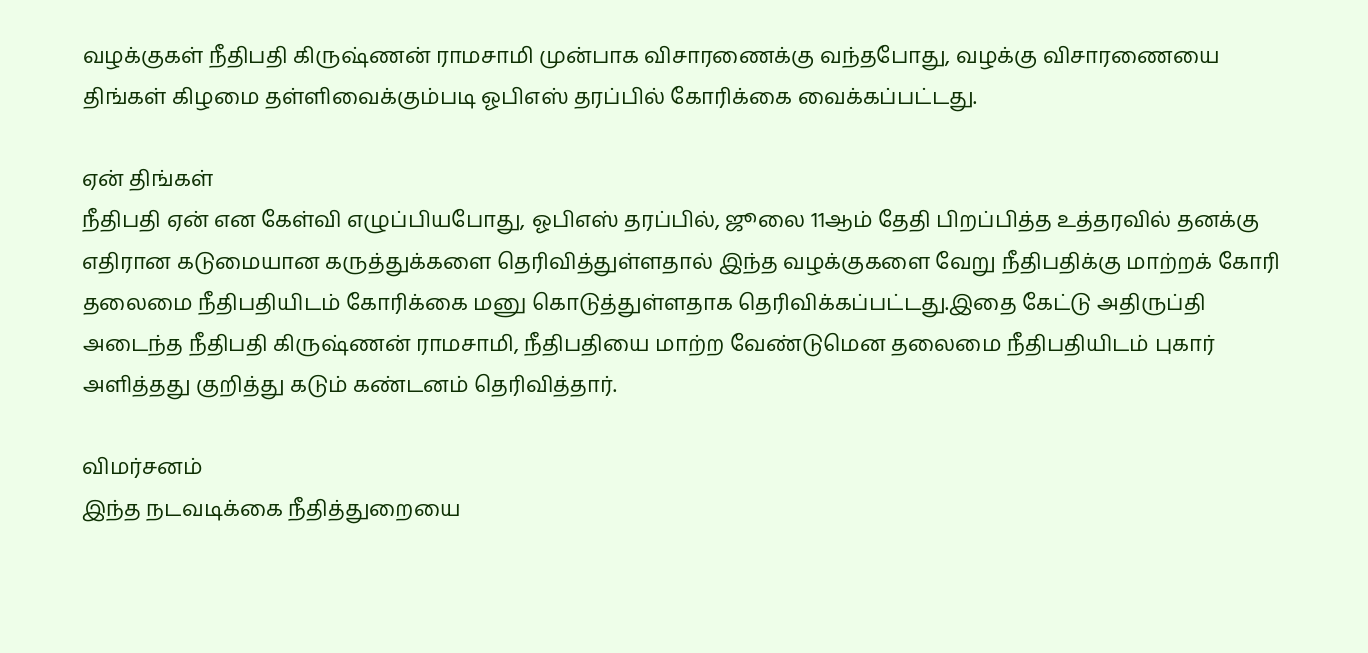வழக்குகள் நீதிபதி கிருஷ்ணன் ராமசாமி முன்பாக விசாரணைக்கு வந்தபோது, வழக்கு விசாரணையை திங்கள் கிழமை தள்ளிவைக்கும்படி ஓபிஎஸ் தரப்பில் கோரிக்கை வைக்கப்பட்டது.

ஏன் திங்கள்
நீதிபதி ஏன் என கேள்வி எழுப்பியபோது, ஓபிஎஸ் தரப்பில், ஜூலை 11ஆம் தேதி பிறப்பித்த உத்தரவில் தனக்கு எதிரான கடுமையான கருத்துக்களை தெரிவித்துள்ளதால் இந்த வழக்குகளை வேறு நீதிபதிக்கு மாற்றக் கோரி தலைமை நீதிபதியிடம் கோரிக்கை மனு கொடுத்துள்ளதாக தெரிவிக்கப்பட்டது.இதை கேட்டு அதிருப்தி அடைந்த நீதிபதி கிருஷ்ணன் ராமசாமி, நீதிபதியை மாற்ற வேண்டுமென தலைமை நீதிபதியிடம் புகார் அளித்தது குறித்து கடும் கண்டனம் தெரிவித்தார்.

விமர்சனம்
இந்த நடவடிக்கை நீதித்துறையை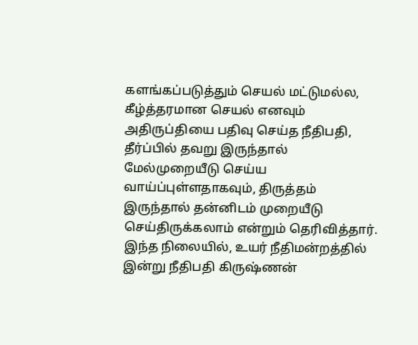களங்கப்படுத்தும் செயல் மட்டுமல்ல, கீழ்த்தரமான செயல் எனவும் அதிருப்தியை பதிவு செய்த நீதிபதி, தீர்ப்பில் தவறு இருந்தால் மேல்முறையீடு செய்ய வாய்ப்புள்ளதாகவும், திருத்தம் இருந்தால் தன்னிடம் முறையீடு செய்திருக்கலாம் என்றும் தெரிவித்தார். இந்த நிலையில், உயர் நீதிமன்றத்தில் இன்று நீதிபதி கிருஷ்ணன்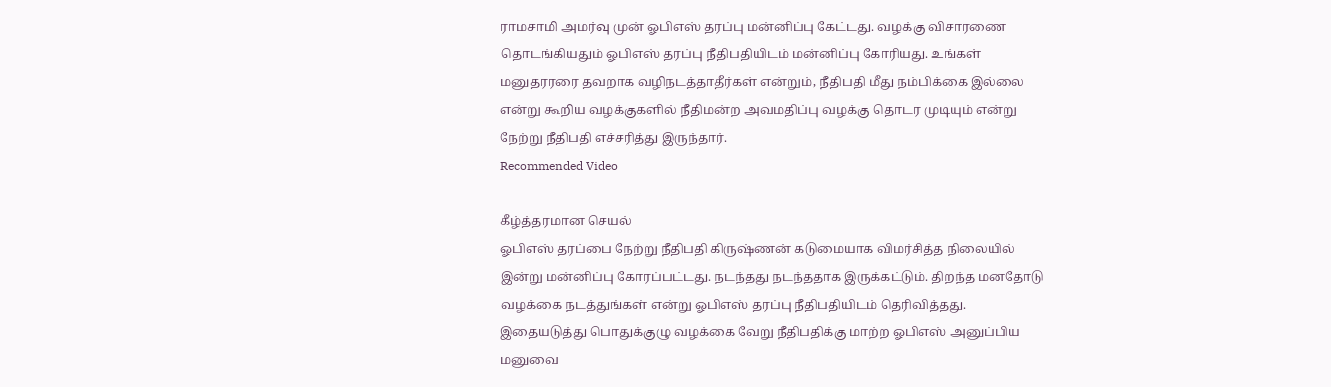ராமசாமி அமர்வு முன் ஓபிஎஸ் தரப்பு மன்னிப்பு கேட்டது. வழக்கு விசாரணை தொடங்கியதும் ஓபிஎஸ் தரப்பு நீதிபதியிடம் மன்னிப்பு கோரியது. உங்கள் மனுதரரரை தவறாக வழிநடத்தாதீர்கள் என்றும், நீதிபதி மீது நம்பிக்கை இல்லை என்று கூறிய வழக்குகளில் நீதிமன்ற அவமதிப்பு வழக்கு தொடர முடியும் என்று நேற்று நீதிபதி எச்சரித்து இருந்தார்.
Recommended Video

கீழ்த்தரமான செயல்
ஓபிஎஸ் தரப்பை நேற்று நீதிபதி கிருஷ்ணன் கடுமையாக விமர்சித்த நிலையில் இன்று மன்னிப்பு கோரப்பட்டது. நடந்தது நடந்ததாக இருக்கட்டும். திறந்த மனதோடு வழக்கை நடத்துங்கள் என்று ஓபிஎஸ் தரப்பு நீதிபதியிடம் தெரிவித்தது. இதையடுத்து பொதுக்குழு வழக்கை வேறு நீதிபதிக்கு மாற்ற ஓபிஎஸ் அனுப்பிய மனுவை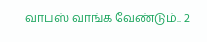வாபஸ் வாங்க வேண்டும்.. 2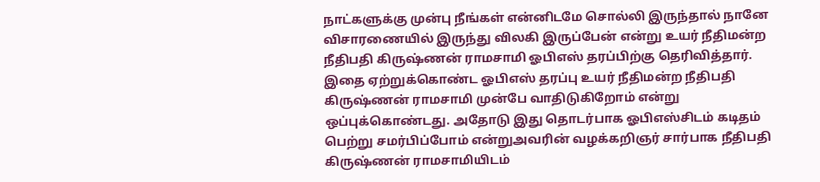நாட்களுக்கு முன்பு நீங்கள் என்னிடமே சொல்லி இருந்தால் நானே விசாரணையில் இருந்து விலகி இருப்பேன் என்று உயர் நீதிமன்ற நீதிபதி கிருஷ்ணன் ராமசாமி ஓபிஎஸ் தரப்பிற்கு தெரிவித்தார். இதை ஏற்றுக்கொண்ட ஓபிஎஸ் தரப்பு உயர் நீதிமன்ற நீதிபதி கிருஷ்ணன் ராமசாமி முன்பே வாதிடுகிறோம் என்று ஒப்புக்கொண்டது. அதோடு இது தொடர்பாக ஓபிஎஸ்சிடம் கடிதம் பெற்று சமர்பிப்போம் என்றுஅவரின் வழக்கறிஞர் சார்பாக நீதிபதி கிருஷ்ணன் ராமசாமியிடம்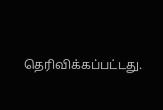தெரிவிக்கப்பட்டது.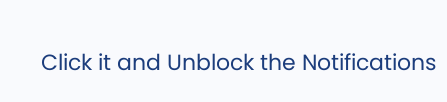Click it and Unblock the Notifications